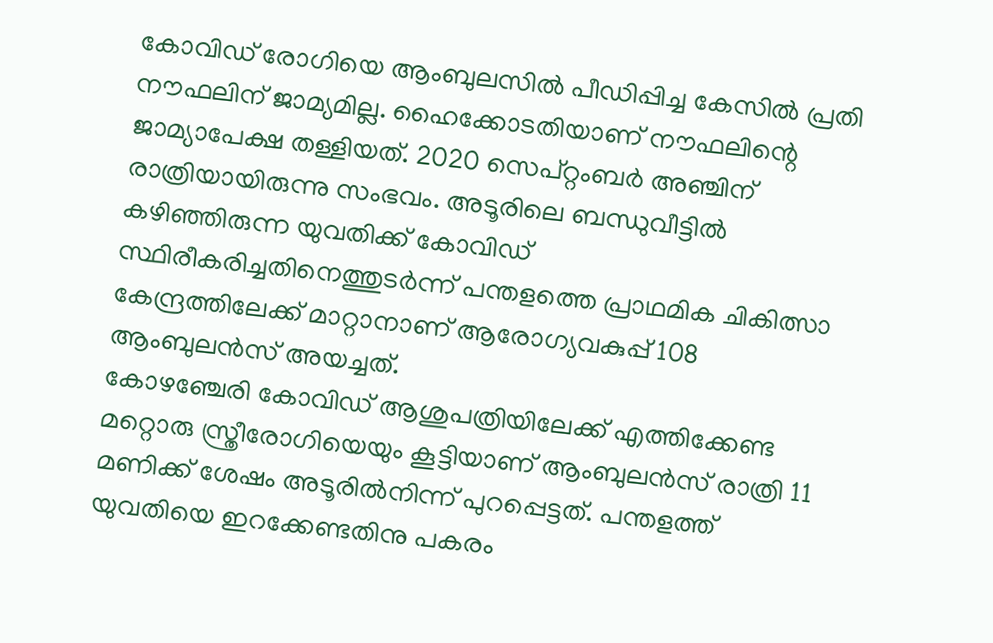കോവിഡ് രോഗിയെ ആംബുലസിൽ പീഡിപ്പിച്ച കേസിൽ പ്രതി നൗഫലിന് ജാമ്യമില്ല. ഹൈക്കോടതിയാണ് നൗഫലിന്റെ ജാമ്യാപേക്ഷ തള്ളിയത്. 2020 സെപ്റ്റംബർ അഞ്ചിന് രാത്രിയായിരുന്നു സംഭവം. അടൂരിലെ ബന്ധുവീട്ടിൽ കഴിഞ്ഞിരുന്ന യുവതിക്ക് കോവിഡ് സ്ഥിരീകരിച്ചതിനെത്തുടർന്ന് പന്തളത്തെ പ്രാഥമിക ചികിത്സാ കേന്ദ്രത്തിലേക്ക് മാറ്റാനാണ് ആരോഗ്യവകുപ്പ് 108 ആംബുലൻസ് അയച്ചത്.
കോഴഞ്ചേരി കോവിഡ് ആശുപത്രിയിലേക്ക് എത്തിക്കേണ്ട മറ്റൊരു സ്ത്രീരോഗിയെയും കൂട്ടിയാണ് ആംബുലൻസ് രാത്രി 11 മണിക്ക് ശേഷം അടൂരിൽനിന്ന് പുറപ്പെട്ടത്. പന്തളത്ത് യുവതിയെ ഇറക്കേണ്ടതിനു പകരം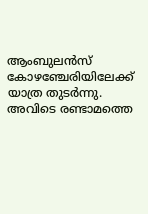ആംബുലൻസ് കോഴഞ്ചേരിയിലേക്ക് യാത്ര തുടർന്നു. അവിടെ രണ്ടാമത്തെ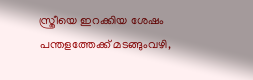സ്ത്രീയെ ഇറക്കിയ ശേഷം പന്തളത്തേക്ക് മടങ്ങുംവഴി,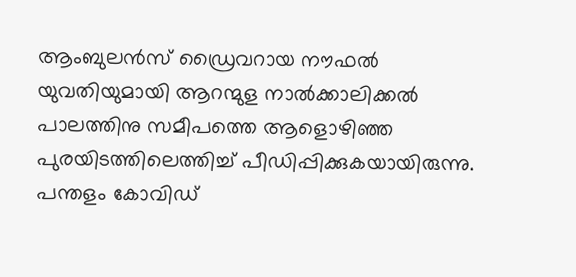ആംബുലൻസ് ഡ്രൈവറായ നൗഫൽ യുവതിയുമായി ആറന്മുള നാൽക്കാലിക്കൽ പാലത്തിനു സമീപത്തെ ആളൊഴിഞ്ഞ പുരയിടത്തിലെത്തിച്ച് പീഡിപ്പിക്കുകയായിരുന്നു.
പന്തളം കോവിഡ്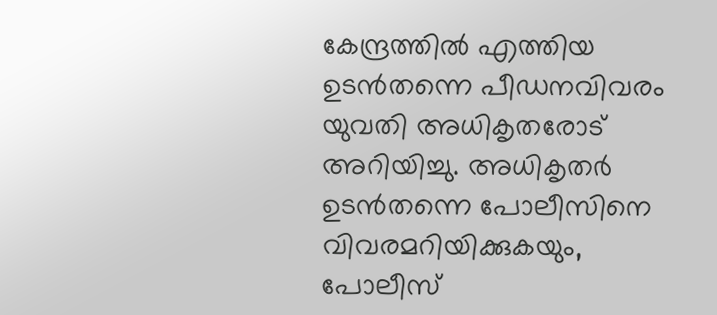കേന്ദ്രത്തിൽ എത്തിയ ഉടൻതന്നെ പീഡനവിവരം യുവതി അധികൃതരോട് അറിയിച്ചു. അധികൃതർ ഉടൻതന്നെ പോലീസിനെ വിവരമറിയിക്കുകയും, പോലീസ്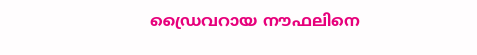ഡ്രൈവറായ നൗഫലിനെ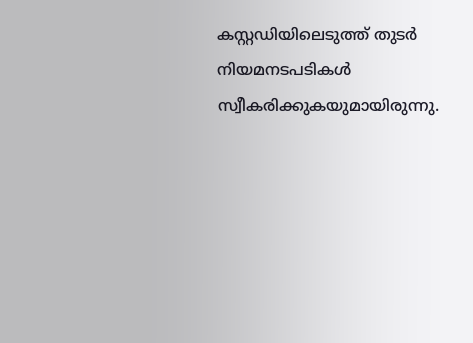കസ്റ്റഡിയിലെടുത്ത് തുടർ നിയമനടപടികൾ സ്വീകരിക്കുകയുമായിരുന്നു.